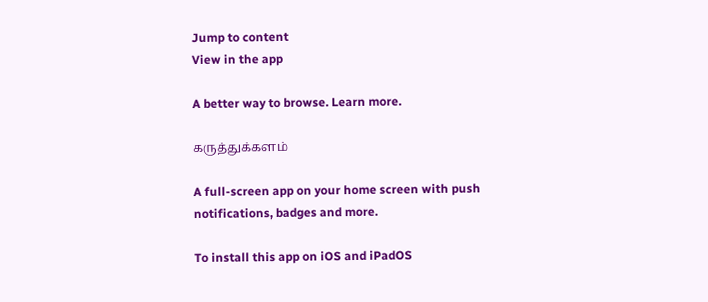Jump to content
View in the app

A better way to browse. Learn more.

கருத்துக்களம்

A full-screen app on your home screen with push notifications, badges and more.

To install this app on iOS and iPadOS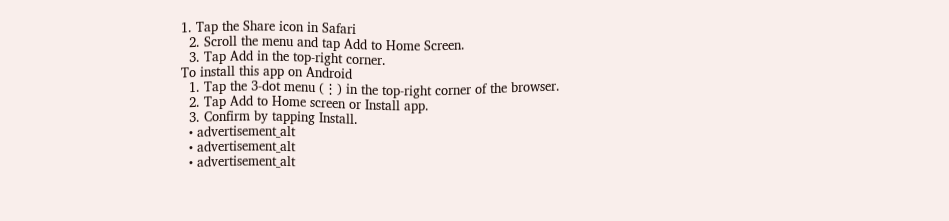1. Tap the Share icon in Safari
  2. Scroll the menu and tap Add to Home Screen.
  3. Tap Add in the top-right corner.
To install this app on Android
  1. Tap the 3-dot menu (⋮) in the top-right corner of the browser.
  2. Tap Add to Home screen or Install app.
  3. Confirm by tapping Install.
  • advertisement_alt
  • advertisement_alt
  • advertisement_alt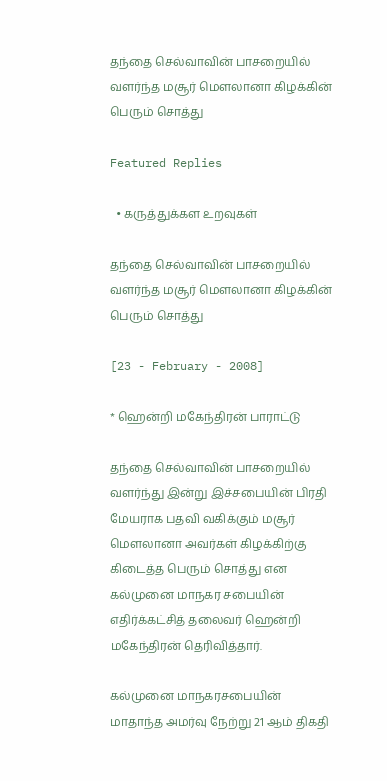தந்தை செல்வாவின் பாசறையில் வளர்ந்த மசூர் மௌலானா கிழக்கின் பெரும் சொத்து

Featured Replies

  • கருத்துக்கள உறவுகள்

தந்தை செல்வாவின் பாசறையில் வளர்ந்த மசூர் மௌலானா கிழக்கின் பெரும் சொத்து

[23 - February - 2008]

* ஹென்றி மகேந்திரன் பாராட்டு

தந்தை செல்வாவின் பாசறையில் வளர்ந்து இன்று இச்சபையின் பிரதி மேயராக பதவி வகிக்கும் மசூர் மௌலானா அவர்கள் கிழக்கிற்கு கிடைத்த பெரும் சொத்து என கல்முனை மாநகர சபையின் எதிர்க்கட்சித் தலைவர் ஹென்றி மகேந்திரன் தெரிவித்தார்.

கல்முனை மாநகரசபையின் மாதாந்த அமர்வு நேற்று 21 ஆம் திகதி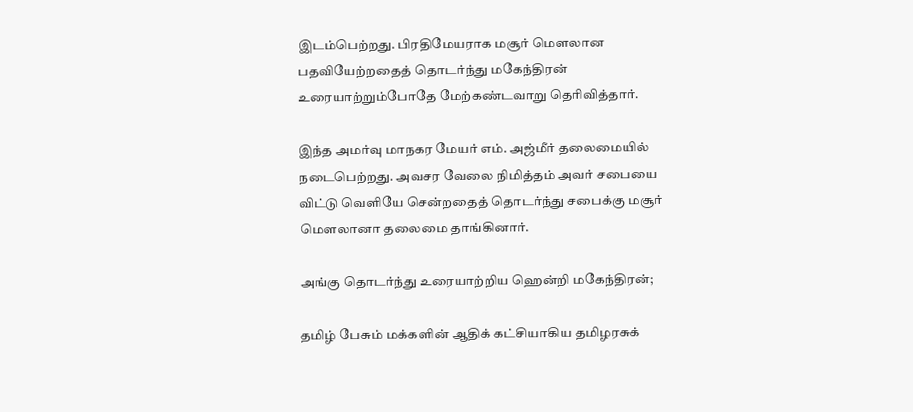இடம்பெற்றது. பிரதிமேயராக மசூர் மௌலான பதவியேற்றதைத் தொடர்ந்து மகேந்திரன் உரையாற்றும்போதே மேற்கண்டவாறு தெரிவித்தார்.

இந்த அமர்வு மாநகர மேயர் எம். அஜ்மீர் தலைமையில் நடைபெற்றது. அவசர வேலை நிமித்தம் அவர் சபையை விட்டு வெளியே சென்றதைத் தொடர்ந்து சபைக்கு மசூர் மௌலானா தலைமை தாங்கினார்.

அங்கு தொடர்ந்து உரையாற்றிய ஹென்றி மகேந்திரன்;

தமிழ் பேசும் மக்களின் ஆதிக் கட்சியாகிய தமிழரசுக்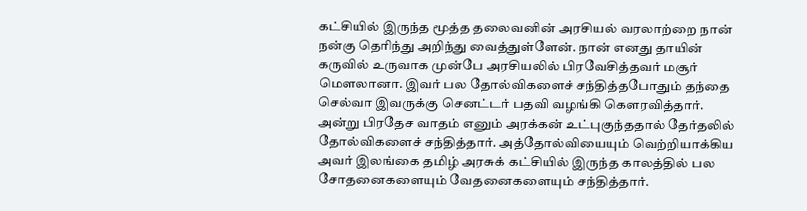கட்சியில் இருந்த மூத்த தலைவனின் அரசியல் வரலாற்றை நான் நன்கு தெரிந்து அறிந்து வைத்துள்ளேன். நான் எனது தாயின் கருவில் உருவாக முன்பே அரசியலில் பிரவேசித்தவர் மசூர் மௌலானா. இவர் பல தோல்விகளைச் சந்தித்தபோதும் தந்தை செல்வா இவருக்கு செனட்டர் பதவி வழங்கி கௌரவித்தார். அன்று பிரதேச வாதம் எனும் அரக்கன் உட்புகுந்ததால் தேர்தலில் தோல்விகளைச் சந்தித்தார். அத்தோல்வியையும் வெற்றியாக்கிய அவர் இலங்கை தமிழ் அரசுக் கட்சியில் இருந்த காலத்தில் பல சோதனைகளையும் வேதனைகளையும் சந்தித்தார்.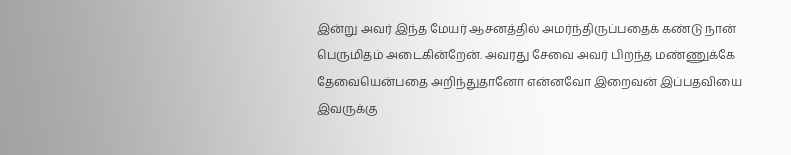இன்று அவர் இந்த மேயர் ஆசனத்தில் அமர்ந்திருப்பதைக் கண்டு நான் பெருமிதம் அடைகின்றேன். அவரது சேவை அவர் பிறந்த மண்ணுக்கே தேவையென்பதை அறிந்துதானோ என்னவோ இறைவன் இப்பதவியை இவருக்கு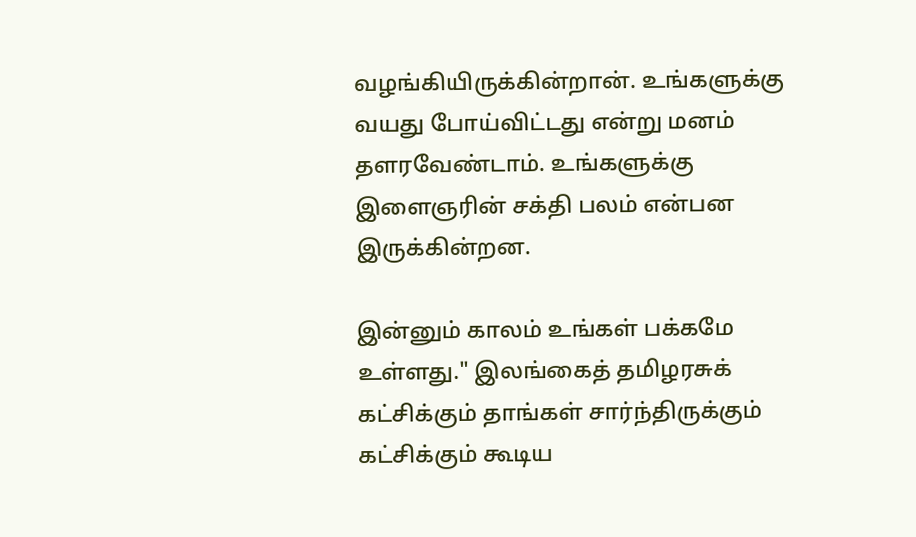வழங்கியிருக்கின்றான். உங்களுக்கு வயது போய்விட்டது என்று மனம் தளரவேண்டாம். உங்களுக்கு இளைஞரின் சக்தி பலம் என்பன இருக்கின்றன.

இன்னும் காலம் உங்கள் பக்கமே உள்ளது." இலங்கைத் தமிழரசுக் கட்சிக்கும் தாங்கள் சார்ந்திருக்கும் கட்சிக்கும் கூடிய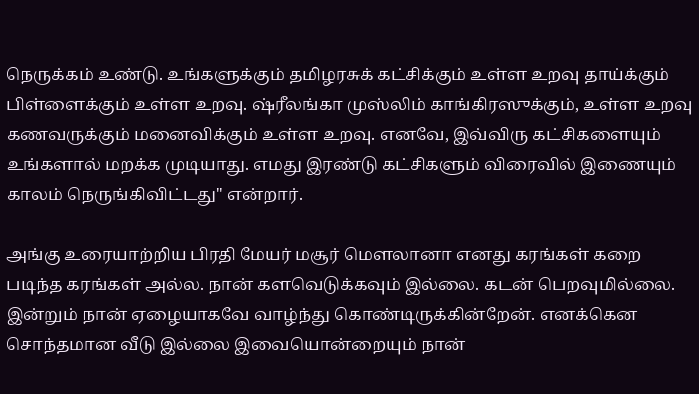நெருக்கம் உண்டு. உங்களுக்கும் தமிழரசுக் கட்சிக்கும் உள்ள உறவு தாய்க்கும் பிள்ளைக்கும் உள்ள உறவு. ஷ்ரீலங்கா முஸ்லிம் காங்கிரஸுக்கும், உள்ள உறவு கணவருக்கும் மனைவிக்கும் உள்ள உறவு. எனவே, இவ்விரு கட்சிகளையும் உங்களால் மறக்க முடியாது. எமது இரண்டு கட்சிகளும் விரைவில் இணையும் காலம் நெருங்கிவிட்டது" என்றார்.

அங்கு உரையாற்றிய பிரதி மேயர் மசூர் மௌலானா எனது கரங்கள் கறை படிந்த கரங்கள் அல்ல. நான் களவெடுக்கவும் இல்லை. கடன் பெறவுமில்லை. இன்றும் நான் ஏழையாகவே வாழ்ந்து கொண்டிருக்கின்றேன். எனக்கென சொந்தமான வீடு இல்லை இவையொன்றையும் நான்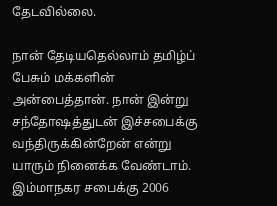தேடவில்லை.

நான் தேடியதெல்லாம் தமிழ்ப் பேசும் மக்களின் அன்பைத்தான். நான் இன்று சந்தோஷத்துடன் இச்சபைக்கு வந்திருக்கின்றேன் என்று யாரும் நினைக்க வேண்டாம். இம்மாநகர சபைக்கு 2006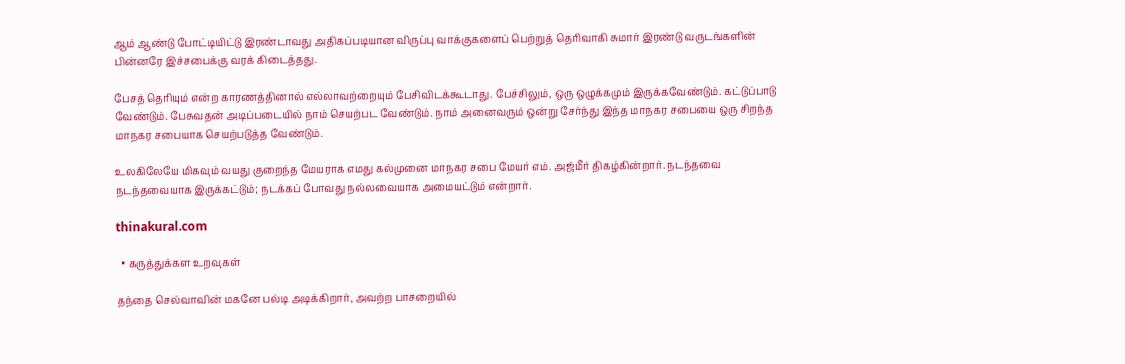ஆம் ஆண்டு போட்டியிட்டு இரண்டாவது அதிகப்படியான விருப்பு வாக்குகளைப் பெற்றுத் தெரிவாகி சுமார் இரண்டு வருடங்களின் பின்னரே இச்சபைக்கு வரக் கிடைத்தது.

பேசத் தெரியும் என்ற காரணத்தினால் எல்லாவற்றையும் பேசிவிடக்கூடாது. பேச்சிலும், ஒரு ஒழுக்கமும் இருக்கவேண்டும். கட்டுப்பாடு வேண்டும். பேசுவதன் அடிப்படையில் நாம் செயற்பட வேண்டும். நாம் அனைவரும் ஒன்று சேர்ந்து இந்த மாநகர சபையை ஒரு சிறந்த மாநகர சபையாக செயற்படுத்த வேண்டும்.

உலகிலேயே மிகவும் வயது குறைந்த மேயராக எமது கல்முனை மாநகர சபை மேயர் எம். அஜ்மீர் திகழ்கின்றார். நடந்தவை நடந்தவையாக இருக்கட்டும்; நடக்கப் போவது நல்லவையாக அமையட்டும் என்றார்.

thinakural.com

  • கருத்துக்கள உறவுகள்

தந்தை செல்வாவின் மகனே பல்டி அடிக்கிறார், அவற்ற பாசறையில்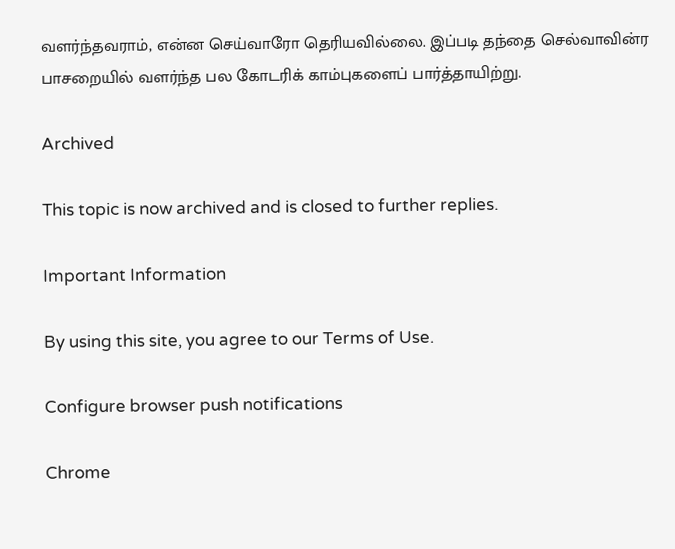வளர்ந்தவராம், என்ன செய்வாரோ தெரியவில்லை. இப்படி தந்தை செல்வாவின்ர பாசறையில் வளர்ந்த பல கோடரிக் காம்புகளைப் பார்த்தாயிற்று.

Archived

This topic is now archived and is closed to further replies.

Important Information

By using this site, you agree to our Terms of Use.

Configure browser push notifications

Chrome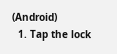(Android)
  1. Tap the lock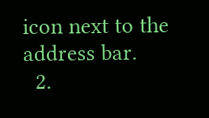icon next to the address bar.
  2.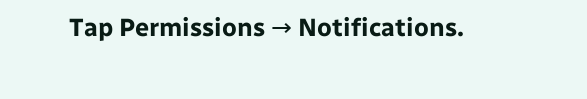Tap Permissions → Notifications.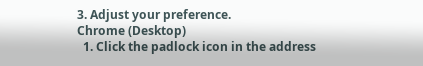3. Adjust your preference.
Chrome (Desktop)
  1. Click the padlock icon in the address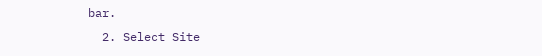bar.
  2. Select Site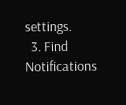settings.
  3. Find Notifications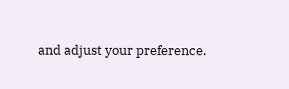and adjust your preference.